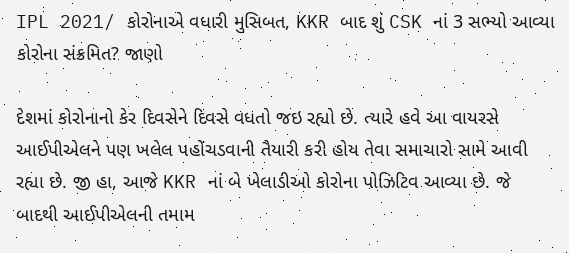IPL 2021/ કોરોનાએ વધારી મુસિબત, KKR બાદ શું CSK નાં 3 સભ્યો આવ્યા કોરોના સંક્રમિત? જાણો

દેશમાં કોરોનાનો કેર દિવસેને દિવસે વધતો જઇ રહ્યો છે. ત્યારે હવે આ વાયરસે આઈપીએલને પણ ખલેલ પહોંચડવાની તૈયારી કરી હોય તેવા સમાચારો સામે આવી રહ્યા છે. જી હા, આજે KKR નાં બે ખેલાડીઓ કોરોના પોઝિટિવ આવ્યા છે. જે બાદથી આઈપીએલની તમામ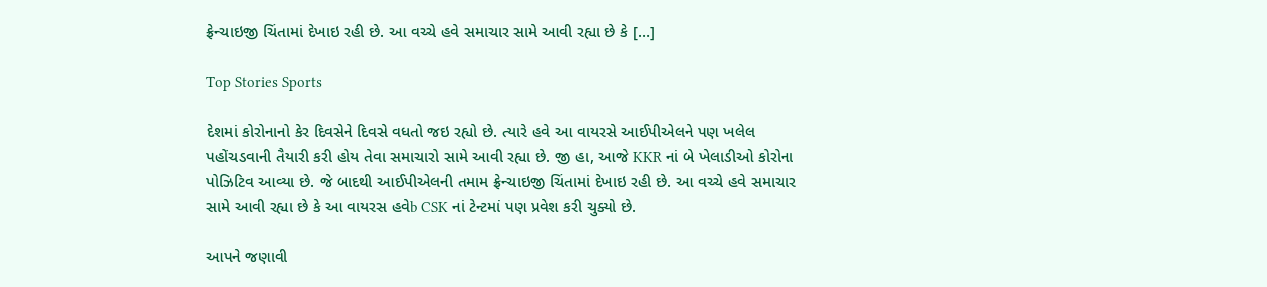ફ્રેન્ચાઇજી ચિંતામાં દેખાઇ રહી છે. આ વચ્ચે હવે સમાચાર સામે આવી રહ્યા છે કે […]

Top Stories Sports

દેશમાં કોરોનાનો કેર દિવસેને દિવસે વધતો જઇ રહ્યો છે. ત્યારે હવે આ વાયરસે આઈપીએલને પણ ખલેલ પહોંચડવાની તૈયારી કરી હોય તેવા સમાચારો સામે આવી રહ્યા છે. જી હા, આજે KKR નાં બે ખેલાડીઓ કોરોના પોઝિટિવ આવ્યા છે. જે બાદથી આઈપીએલની તમામ ફ્રેન્ચાઇજી ચિંતામાં દેખાઇ રહી છે. આ વચ્ચે હવે સમાચાર સામે આવી રહ્યા છે કે આ વાયરસ હવેb CSK નાં ટેન્ટમાં પણ પ્રવેશ કરી ચુક્યો છે.

આપને જણાવી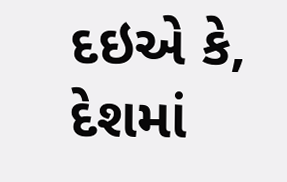દઇએ કે, દેશમાં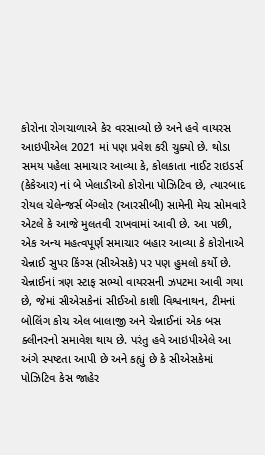કોરોના રોગચાળાએ કેર વરસાવ્યો છે અને હવે વાયરસ આઇપીએલ 2021 માં પણ પ્રવેશ કરી ચુક્યો છે. થોડા સમય પહેલા સમાચાર આવ્યા કે, કોલકાતા નાઈટ રાઇડર્સ (કેકેઆર) નાં બે ખેલાડીઓ કોરોના પોઝિટિવ છે, ત્યારબાદ રોયલ ચેલેન્જર્સ બેંગ્લોર (આરસીબી) સામેની મેચ સોમવારે એટલે કે આજે મુલતવી રાખવામાં આવી છે. આ પછી, એક અન્ય મહત્વપૂર્ણ સમાચાર બહાર આવ્યા કે કોરોનાએ ચેન્નાઈ સુપર કિંગ્સ (સીએસકે) પર પણ હુમલો કર્યો છે. ચેન્નાઈનાં ત્રણ સ્ટાફ સભ્યો વાયરસની ઝપટમા આવી ગયા છે, જેમાં સીએસકેનાં સીઈઓ કાશી વિશ્વનાથન, ટીમનાં બોલિંગ કોચ એલ બાલાજી અને ચેન્નાઈનાં એક બસ ક્લીનરનો સમાવેશ થાય છે. પરંતુ હવે આઇપીએલે આ અંગે સ્પષ્ટતા આપી છે અને કહ્યું છે કે સીએસકેમાં પોઝિટિવ કેસ જાહેર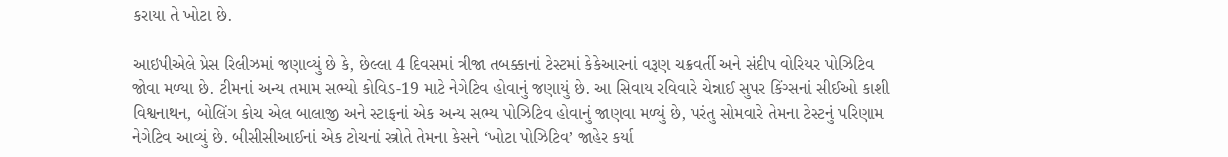કરાયા તે ખોટા છે.

આઇપીએલે પ્રેસ રિલીઝમાં જણાવ્યું છે કે, છેલ્લા 4 દિવસમાં ત્રીજા તબક્કાનાં ટેસ્ટમાં કેકેઆરનાં વરૂણ ચક્રવર્તી અને સંદીપ વોરિયર પોઝિટિવ જોવા મળ્યા છે. ટીમનાં અન્ય તમામ સભ્યો કોવિડ-19 માટે નેગેટિવ હોવાનું જણાયું છે. આ સિવાય રવિવારે ચેન્નાઈ સુપર કિંગ્સનાં સીઈઓ કાશી વિશ્વનાથન, બોલિંગ કોચ એલ બાલાજી અને સ્ટાફનાં એક અન્ય સભ્ય પોઝિટિવ હોવાનું જાણવા મળ્યું છે, પરંતુ સોમવારે તેમના ટેસ્ટનું પરિણામ નેગેટિવ આવ્યું છે. બીસીસીઆઈનાં એક ટોચનાં સ્ત્રોતે તેમના કેસને ‘ખોટા પોઝિટિવ’ જાહેર કર્યા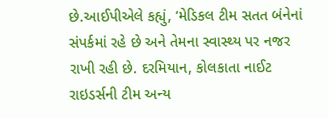છે.આઈપીએલે કહ્યું, ‘મેડિકલ ટીમ સતત બંનેનાં સંપર્કમાં રહે છે અને તેમના સ્વાસ્થ્ય પર નજર રાખી રહી છે. દરમિયાન, કોલકાતા નાઈટ રાઇડર્સની ટીમ અન્ય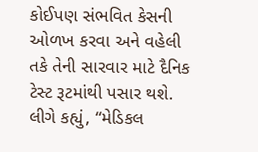કોઈપણ સંભવિત કેસની ઓળખ કરવા અને વહેલી તકે તેની સારવાર માટે દૈનિક ટેસ્ટ રૂટમાંથી પસાર થશે. લીગે કહ્યું, “મેડિકલ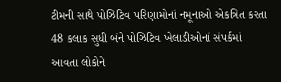ટીમની સાથે પોઝિટિવ પરિણામોનાં નમૂનાઓ એકત્રિત કરતા 48 કલાક સુધી બંને પોઝિટિવ ખેલાડીઓનાં સંપર્કમાં આવતા લોકોને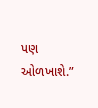પણ ઓળખાશે.”